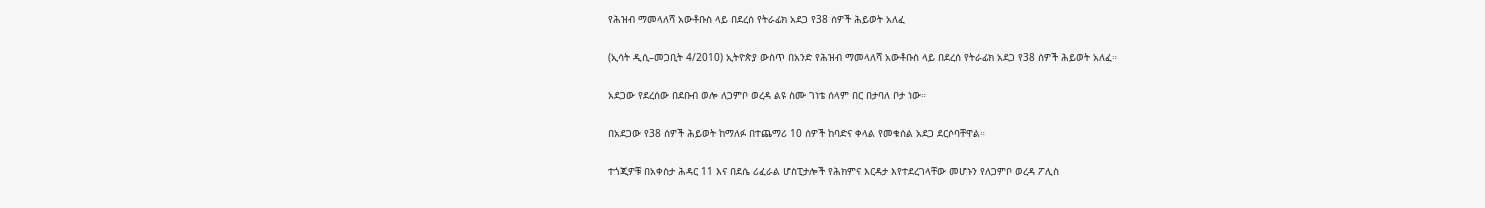የሕዝብ ማመላለሻ አውቶቡስ ላይ በደረሰ የትራፊክ አደጋ የ38 ሰዎች ሕይወት አለፈ

(ኢሳት ዲሲ–መጋቢት 4/2010) ኢትዮጵያ ውስጥ በአንድ የሕዝብ ማመላለሻ አውቶቡስ ላይ በደረሰ የትራፊክ አደጋ የ38 ሰዎች ሕይወት አለፈ።

አደጋው የደረሰው በደቡብ ወሎ ለጋምቦ ወረዳ ልዩ ስሙ ገነቴ ሰላም በር በታባለ ቦታ ነው።

በአደጋው የ38 ሰዎች ሕይወት ከማለፉ በተጨማሪ 10 ሰዎች ከባድና ቀላል የመቁሰል አደጋ ደርሶባቸዋል።

ተጎጂዎቹ በአቀስታ ሕዳር 11 እና በደሴ ሪፈራል ሆስፒታሎች የሕክምና እርዳታ እየተደረገላቸው መሆኑን የለጋምቦ ወረዳ ፖሊስ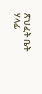ጽህፈት ቤት ሃላፊ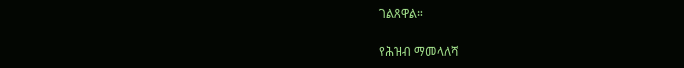ገልጸዋል።

የሕዝብ ማመላለሻ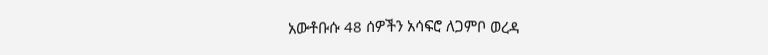አውቶቡሱ 48 ሰዎችን አሳፍሮ ለጋምቦ ወረዳ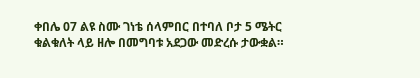ቀበሌ 07 ልዩ ስሙ ገነቴ ሰላምበር በተባለ ቦታ 5 ሜትር ቁልቁለት ላይ ዘሎ በመግባቱ አደጋው መድረሱ ታውቋል።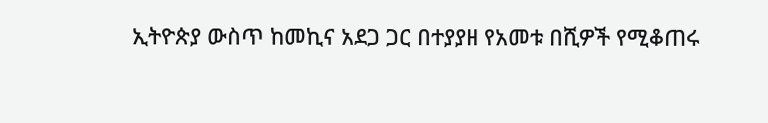ኢትዮጵያ ውስጥ ከመኪና አደጋ ጋር በተያያዘ የአመቱ በሺዎች የሚቆጠሩ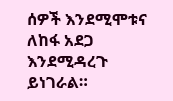ሰዎች እንደሚሞቱና ለከፋ አደጋ እንደሚዳረጉ ይነገራል።